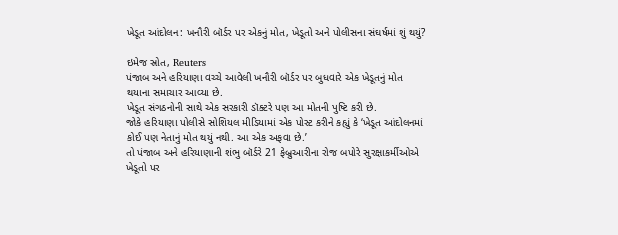ખેડૂત આંદોલન: ખનૌરી બૉર્ડર પર એકનું મોત, ખેડૂતો અને પોલીસના સંઘર્ષમાં શું થયું?

ઇમેજ સ્રોત, Reuters
પંજાબ અને હરિયાણા વચ્ચે આવેલી ખનૌરી બૉર્ડર પર બુધવારે એક ખેડૂતનું મોત થયાના સમાચાર આવ્યા છે.
ખેડૂત સંગઠનોની સાથે એક સરકારી ડૉક્ટરે પણ આ મોતની પુષ્ટિ કરી છે.
જોકે હરિયાણા પોલીસે સોશિયલ મીડિયામાં એક પોસ્ટ કરીને કહ્યું કે ‘ખેડૂત આંદોલનમાં કોઈ પણ નેતાનું મોત થયું નથી. આ એક અફવા છે.’
તો પંજાબ અને હરિયાણાની શંભુ બૉર્ડરે 21 ફેબ્રુઆરીના રોજ બપોરે સુરક્ષાકર્મીઓએ ખેડૂતો પર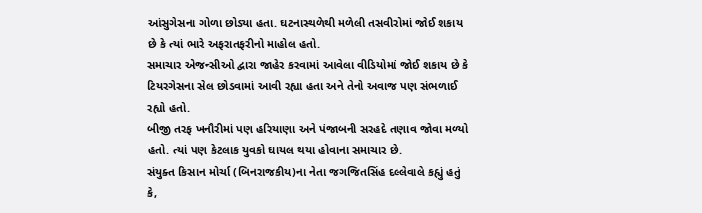આંસુગેસના ગોળા છોડ્યા હતા. ઘટનાસ્થળેથી મળેલી તસવીરોમાં જોઈ શકાય છે કે ત્યાં ભારે અફરાતફરીનો માહોલ હતો.
સમાચાર એજન્સીઓ દ્વારા જાહેર કરવામાં આવેલા વીડિયોમાં જોઈ શકાય છે કે ટિયરગેસના સેલ છોડવામાં આવી રહ્યા હતા અને તેનો અવાજ પણ સંભળાઈ રહ્યો હતો.
બીજી તરફ ખનૌરીમાં પણ હરિયાણા અને પંજાબની સરહદે તણાવ જોવા મળ્યો હતો. ત્યાં પણ કેટલાક યુવકો ઘાયલ થયા હોવાના સમાચાર છે.
સંયુક્ત કિસાન મોર્ચા (બિનરાજકીય)ના નેતા જગજિતસિંહ દલ્લેવાલે કહ્યું હતું કે,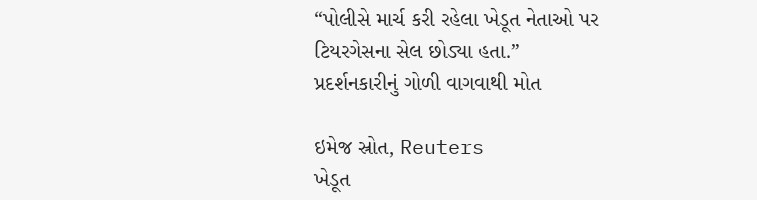“પોલીસે માર્ચ કરી રહેલા ખેડૂત નેતાઓ પર ટિયરગેસના સેલ છોડ્યા હતા.”
પ્રદર્શનકારીનું ગોળી વાગવાથી મોત

ઇમેજ સ્રોત, Reuters
ખેડૂત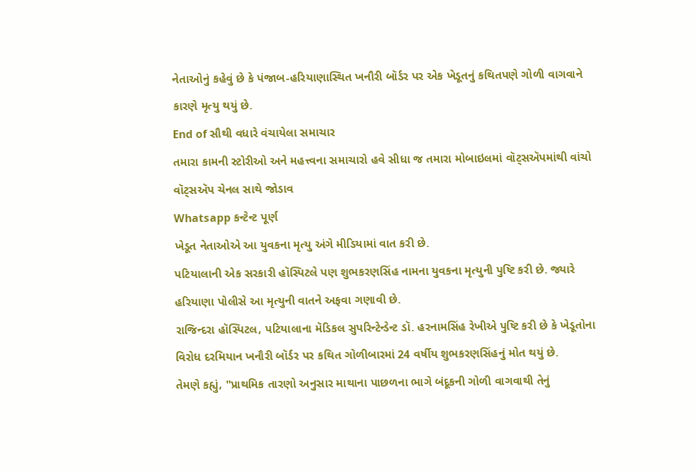નેતાઓનું કહેવું છે કે પંજાબ-હરિયાણાસ્થિત ખનૌરી બૉર્ડર પર એક ખેડૂતનું કથિતપણે ગોળી વાગવાને કારણે મૃત્યુ થયું છે.
End of સૌથી વધારે વંચાયેલા સમાચાર
તમારા કામની સ્ટોરીઓ અને મહત્ત્વના સમાચારો હવે સીધા જ તમારા મોબાઇલમાં વૉટ્સઍપમાંથી વાંચો
વૉટ્સઍપ ચેનલ સાથે જોડાવ
Whatsapp કન્ટેન્ટ પૂર્ણ
ખેડૂત નેતાઓએ આ યુવકના મૃત્યુ અંગે મીડિયામાં વાત કરી છે.
પટિયાલાની એક સરકારી હૉસ્પિટલે પણ શુભકરણસિંહ નામના યુવકના મૃત્યુની પુષ્ટિ કરી છે. જ્યારે હરિયાણા પોલીસે આ મૃત્યુની વાતને અફવા ગણાવી છે.
રાજિન્દરા હૉસ્પિટલ, પટિયાલાના મૅડિકલ સુપરિન્ટેન્ડેન્ટ ડૉ. હરનામસિંહ રેખીએ પુષ્ટિ કરી છે કે ખેડૂતોના વિરોધ દરમિયાન ખનૌરી બૉર્ડર પર કથિત ગોળીબારમાં 24 વર્ષીય શુભકરણસિંહનું મોત થયું છે.
તેમણે કહ્યું, "પ્રાથમિક તારણો અનુસાર માથાના પાછળના ભાગે બંદૂકની ગોળી વાગવાથી તેનું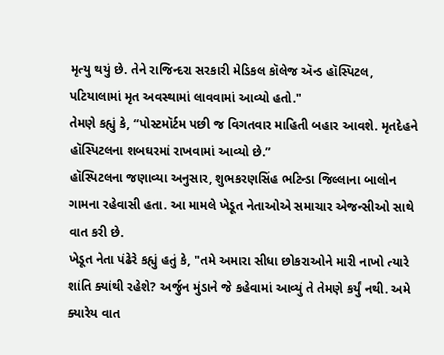મૃત્યુ થયું છે. તેને રાજિન્દરા સરકારી મેડિકલ કૉલેજ ઍન્ડ હૉસ્પિટલ, પટિયાલામાં મૃત અવસ્થામાં લાવવામાં આવ્યો હતો."
તેમણે કહ્યું કે, “પોસ્ટમૉર્ટમ પછી જ વિગતવાર માહિતી બહાર આવશે. મૃતદેહને હૉસ્પિટલના શબઘરમાં રાખવામાં આવ્યો છે.”
હૉસ્પિટલના જણાવ્યા અનુસાર, શુભકરણસિંહ ભટિન્ડા જિલ્લાના બાલોન ગામના રહેવાસી હતા. આ મામલે ખેડૂત નેતાઓએ સમાચાર એજન્સીઓ સાથે વાત કરી છે.
ખેડૂત નેતા પંઢેરે કહ્યું હતું કે, "તમે અમારા સીધા છોકરાઓને મારી નાખો ત્યારે શાંતિ ક્યાંથી રહેશે? અર્જુન મુંડાને જે કહેવામાં આવ્યું તે તેમણે કર્યું નથી. અમે ક્યારેય વાત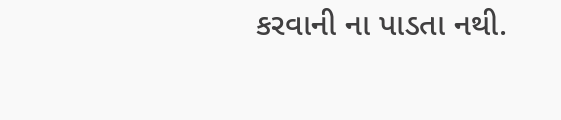કરવાની ના પાડતા નથી.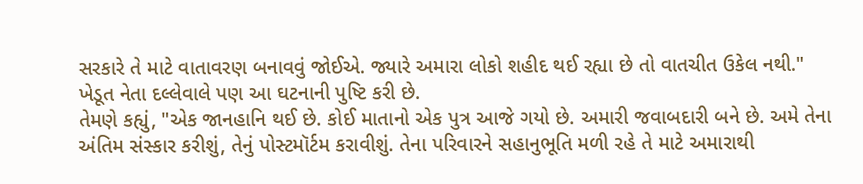સરકારે તે માટે વાતાવરણ બનાવવું જોઈએ. જ્યારે અમારા લોકો શહીદ થઈ રહ્યા છે તો વાતચીત ઉકેલ નથી."
ખેડૂત નેતા દલ્લેવાલે પણ આ ઘટનાની પુષ્ટિ કરી છે.
તેમણે કહ્યું, "એક જાનહાનિ થઈ છે. કોઈ માતાનો એક પુત્ર આજે ગયો છે. અમારી જવાબદારી બને છે. અમે તેના અંતિમ સંસ્કાર કરીશું, તેનું પોસ્ટમૉર્ટમ કરાવીશું. તેના પરિવારને સહાનુભૂતિ મળી રહે તે માટે અમારાથી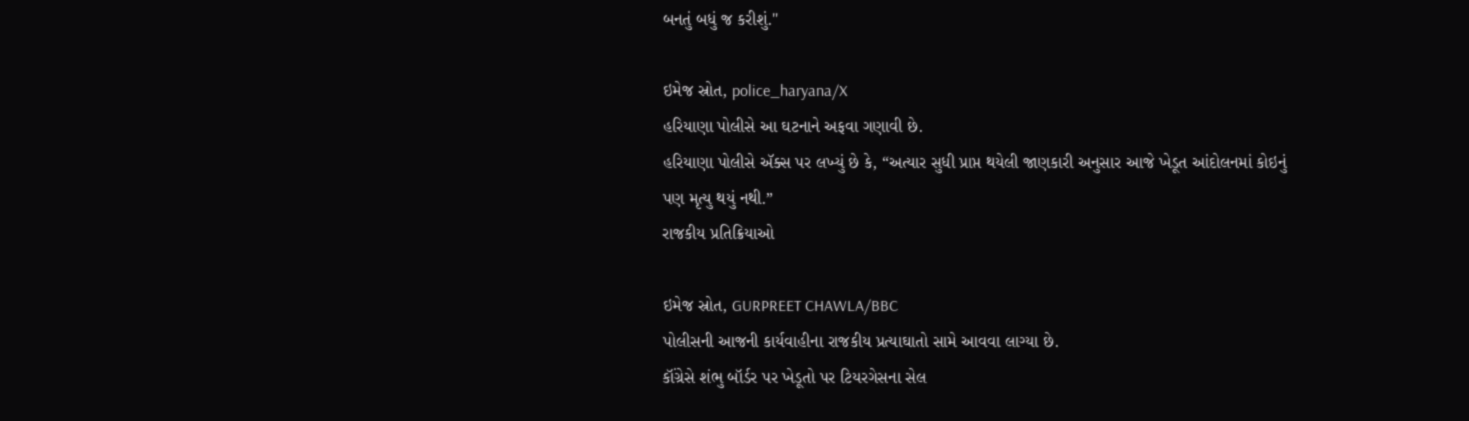બનતું બધું જ કરીશું."

ઇમેજ સ્રોત, police_haryana/X
હરિયાણા પોલીસે આ ઘટનાને અફવા ગણાવી છે.
હરિયાણા પોલીસે ઍક્સ પર લખ્યું છે કે, “અત્યાર સુધી પ્રાપ્ત થયેલી જાણકારી અનુસાર આજે ખેડૂત આંદોલનમાં કોઇનું પણ મૃત્યુ થયું નથી.”
રાજકીય પ્રતિક્રિયાઓ

ઇમેજ સ્રોત, GURPREET CHAWLA/BBC
પોલીસની આજની કાર્યવાહીના રાજકીય પ્રત્યાઘાતો સામે આવવા લાગ્યા છે.
કૉંગ્રેસે શંભુ બૉર્ડર પર ખેડૂતો પર ટિયરગેસના સેલ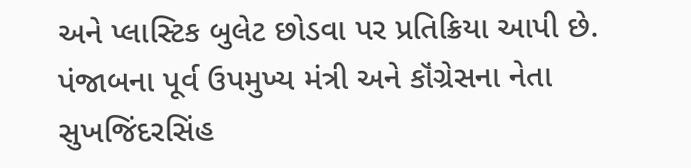અને પ્લાસ્ટિક બુલેટ છોડવા પર પ્રતિક્રિયા આપી છે.
પંજાબના પૂર્વ ઉપમુખ્ય મંત્રી અને કૉંગ્રેસના નેતા સુખજિંદરસિંહ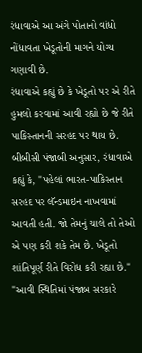રંધાવાએ આ અંગે પોતાનો વાંધો નોંધાવતા ખેડૂતોની માગને યોગ્ય ગણાવી છે.
રંધાવાએ કહ્યું છે કે ખેડૂતો પર એ રીતે હુમલો કરવામાં આવી રહ્યો છે જે રીતે પાકિસ્તાનની સરહદ પર થાય છે.
બીબીસી પંજાબી અનુસાર, રંધાવાએ કહ્યું કે, "પહેલાં ભારત-પાકિસ્તાન સરહદ પર લૅન્ડમાઇન નાખવામાં આવતી હતી. જો તેમનું ચાલે તો તેઓ એ પણ કરી શકે તેમ છે. ખેડૂતો શાંતિપૂર્ણ રીતે વિરોધ કરી રહ્યા છે."
"આવી સ્થિતિમાં પંજાબ સરકારે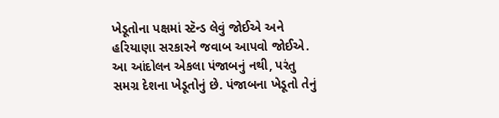ખેડૂતોના પક્ષમાં સ્ટૅન્ડ લેવું જોઈએ અને હરિયાણા સરકારને જવાબ આપવો જોઈએ. આ આંદોલન એકલા પંજાબનું નથી, પરંતુ સમગ્ર દેશના ખેડૂતોનું છે. પંજાબના ખેડૂતો તેનું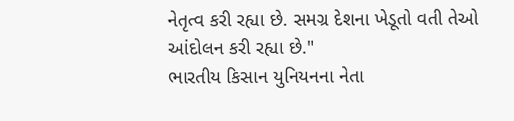નેતૃત્વ કરી રહ્યા છે. સમગ્ર દેશના ખેડૂતો વતી તેઓ આંદોલન કરી રહ્યા છે."
ભારતીય કિસાન યુનિયનના નેતા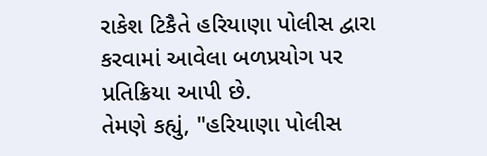રાકેશ ટિકૈતે હરિયાણા પોલીસ દ્વારા કરવામાં આવેલા બળપ્રયોગ પર પ્રતિક્રિયા આપી છે.
તેમણે કહ્યું, "હરિયાણા પોલીસ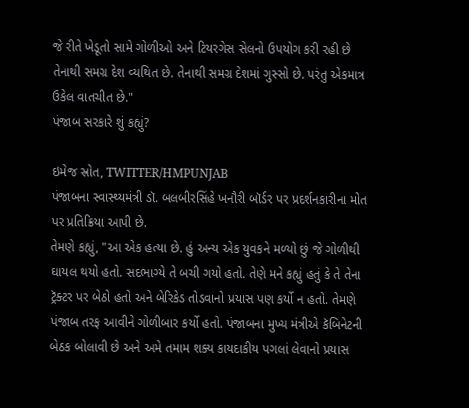જે રીતે ખેડૂતો સામે ગોળીઓ અને ટિયરગેસ સેલનો ઉપયોગ કરી રહી છે તેનાથી સમગ્ર દેશ વ્યથિત છે. તેનાથી સમગ્ર દેશમાં ગુસ્સો છે. પરંતુ એકમાત્ર ઉકેલ વાતચીત છે."
પંજાબ સરકારે શું કહ્યું?

ઇમેજ સ્રોત, TWITTER/HMPUNJAB
પંજાબના સ્વાસ્થ્યમંત્રી ડૉ. બલબીરસિંહે ખનૌરી બૉર્ડર પર પ્રદર્શનકારીના મોત પર પ્રતિક્રિયા આપી છે.
તેમણે કહ્યું, "આ એક હત્યા છે. હું અન્ય એક યુવકને મળ્યો છું જે ગોળીથી ઘાયલ થયો હતો. સદભાગ્યે તે બચી ગયો હતો. તેણે મને કહ્યું હતું કે તે તેના ટ્રૅક્ટર પર બેઠો હતો અને બેરિકેડ તોડવાનો પ્રયાસ પણ કર્યો ન હતો. તેમણે પંજાબ તરફ આવીને ગોળીબાર કર્યો હતો. પંજાબના મુખ્ય મંત્રીએ કૅબિનેટની બેઠક બોલાવી છે અને અમે તમામ શક્ય કાયદાકીય પગલાં લેવાનો પ્રયાસ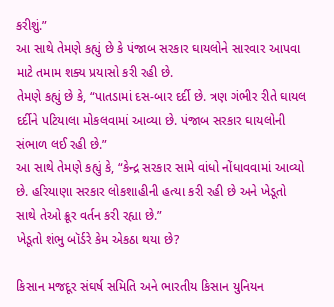કરીશું.”
આ સાથે તેમણે કહ્યું છે કે પંજાબ સરકાર ઘાયલોને સારવાર આપવા માટે તમામ શક્ય પ્રયાસો કરી રહી છે.
તેમણે કહ્યું છે કે, “પાતડામાં દસ-બાર દર્દી છે. ત્રણ ગંભીર રીતે ઘાયલ દર્દીને પટિયાલા મોકલવામાં આવ્યા છે. પંજાબ સરકાર ઘાયલોની સંભાળ લઈ રહી છે.”
આ સાથે તેમણે કહ્યું કે, “કેન્દ્ર સરકાર સામે વાંધો નોંધાવવામાં આવ્યો છે. હરિયાણા સરકાર લોકશાહીની હત્યા કરી રહી છે અને ખેડૂતો સાથે તેઓ ક્રૂર વર્તન કરી રહ્યા છે.”
ખેડૂતો શંભુ બૉર્ડરે કેમ એકઠા થયા છે?

કિસાન મજદૂર સંઘર્ષ સમિતિ અને ભારતીય કિસાન યુનિયન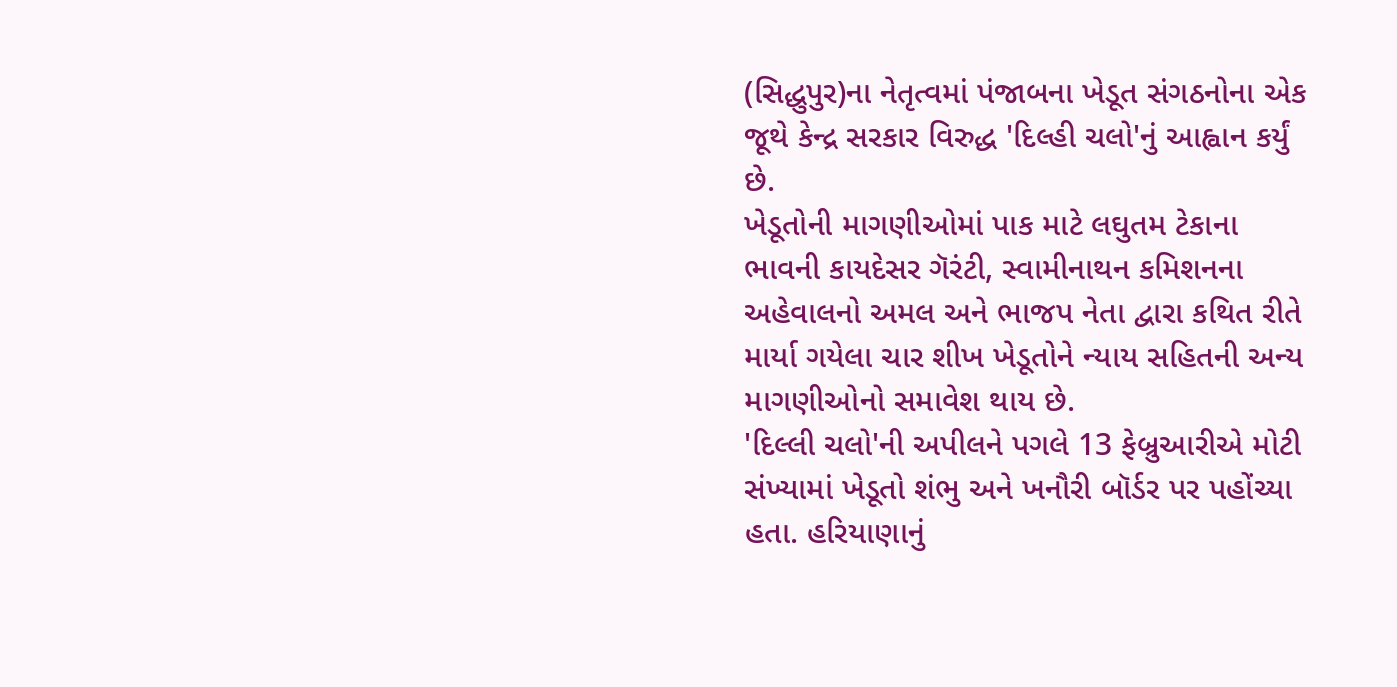(સિદ્ધુપુર)ના નેતૃત્વમાં પંજાબના ખેડૂત સંગઠનોના એક જૂથે કેન્દ્ર સરકાર વિરુદ્ધ 'દિલ્હી ચલો'નું આહ્વાન કર્યું છે.
ખેડૂતોની માગણીઓમાં પાક માટે લઘુતમ ટેકાના ભાવની કાયદેસર ગૅરંટી, સ્વામીનાથન કમિશનના અહેવાલનો અમલ અને ભાજપ નેતા દ્વારા કથિત રીતે માર્યા ગયેલા ચાર શીખ ખેડૂતોને ન્યાય સહિતની અન્ય માગણીઓનો સમાવેશ થાય છે.
'દિલ્લી ચલો'ની અપીલને પગલે 13 ફેબ્રુઆરીએ મોટી સંખ્યામાં ખેડૂતો શંભુ અને ખનૌરી બૉર્ડર પર પહોંચ્યા હતા. હરિયાણાનું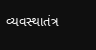વ્યવસ્થાતંત્ર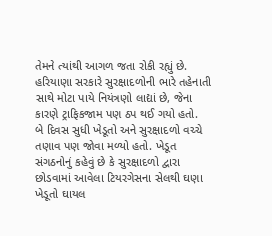તેમને ત્યાંથી આગળ જતા રોકી રહ્યું છે.
હરિયાણા સરકારે સુરક્ષાદળોની ભારે તહેનાતી સાથે મોટા પાયે નિયંત્રણો લાદ્યાં છે, જેના કારણે ટ્રાફિકજામ પણ ઠપ થઈ ગયો હતો.
બે દિવસ સુધી ખેડૂતો અને સુરક્ષાદળો વચ્ચે તણાવ પણ જોવા મળ્યો હતો. ખેડૂત સંગઠનોનું કહેવું છે કે સુરક્ષાદળો દ્વારા છોડવામાં આવેલા ટિયરગેસના સેલથી ઘણા ખેડૂતો ઘાયલ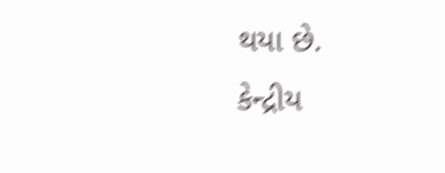થયા છે.
કેન્દ્રીય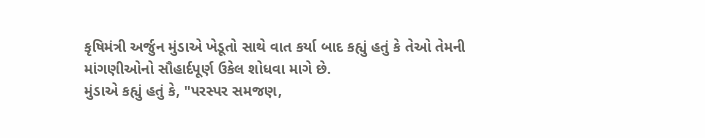કૃષિમંત્રી અર્જુન મુંડાએ ખેડૂતો સાથે વાત કર્યા બાદ કહ્યું હતું કે તેઓ તેમની માંગણીઓનો સૌહાર્દપૂર્ણ ઉકેલ શોધવા માગે છે.
મુંડાએ કહ્યું હતું કે, "પરસ્પર સમજણ,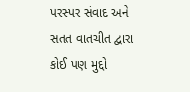પરસ્પર સંવાદ અને સતત વાતચીત દ્વારા કોઈ પણ મુદ્દો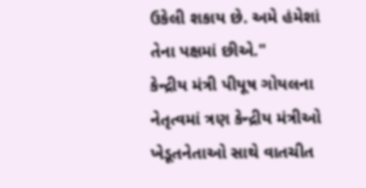ઉકેલી શકાય છે. અમે હંમેશાં તેના પક્ષમાં છીએ."
કેન્દ્રીય મંત્રી પીયૂષ ગોયલના નેતૃત્વમાં ત્રણ કેન્દ્રીય મંત્રીઓ ખેડૂતનેતાઓ સાથે વાતચીત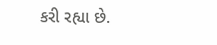કરી રહ્યા છે.